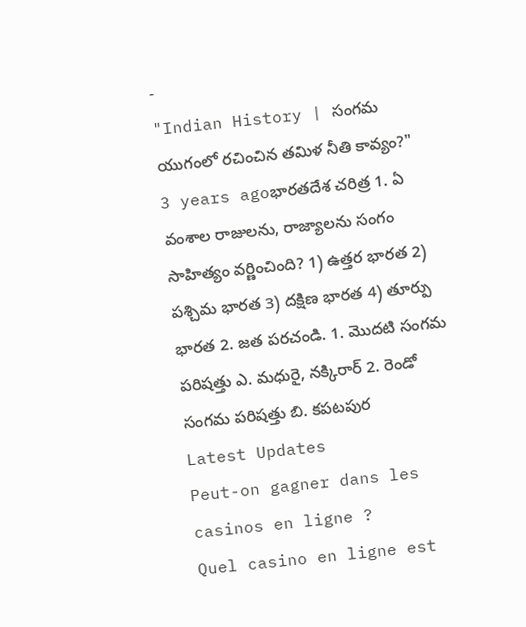-
"Indian History | సంగమ యుగంలో రచించిన తమిళ నీతి కావ్యం?"
3 years agoభారతదేశ చరిత్ర 1. ఏ వంశాల రాజులను, రాజ్యాలను సంగం సాహిత్యం వర్ణించింది? 1) ఉత్తర భారత 2) పశ్చిమ భారత 3) దక్షిణ భారత 4) తూర్పు భారత 2. జత పరచండి. 1. మొదటి సంగమ పరిషత్తు ఎ. మధురై, నక్కిరార్ 2. రెండో సంగమ పరిషత్తు బి. కపటపుర
Latest Updates
Peut-on gagner dans les casinos en ligne ?
Quel casino en ligne est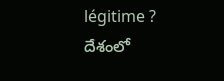légitime ?
దేశంలో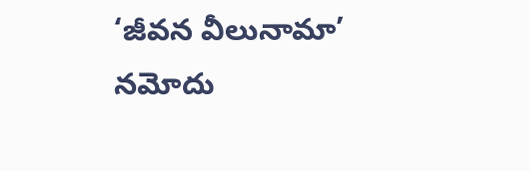‘జీవన వీలునామా’ నమోదు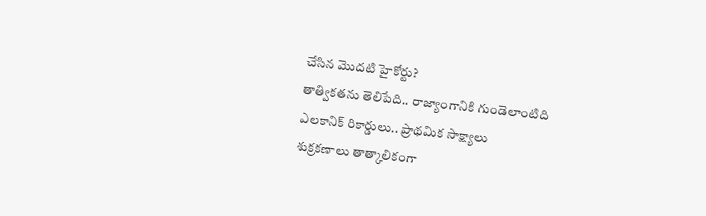చేసిన మొదటి హైకోర్టు?
తాత్వికతను తెలిపేది.. రాజ్యాంగానికి గుండెలాంటిది
ఎలకానిక్ రికార్డులు.. ప్రాథమిక సాక్ష్యాలు
శుక్రకణాలు తాత్కాలికంగా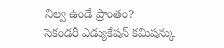నిల్వ ఉండే ప్రాంతం?
సెకండరీ ఎడ్యుకేషన్ కమిషన్కు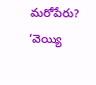మరోపేరు?
‘వెయ్యి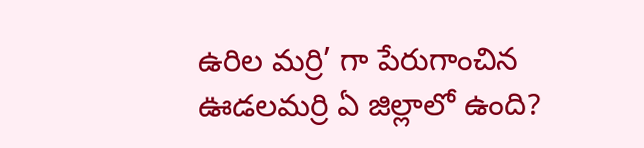ఉరిల మర్రి’ గా పేరుగాంచిన ఊడలమర్రి ఏ జిల్లాలో ఉంది?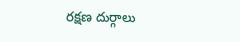రక్షణ దుర్గాలు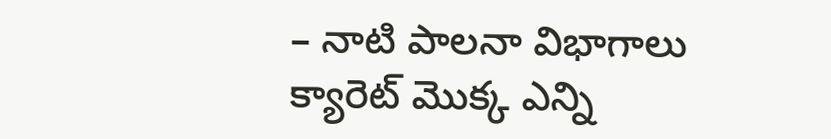– నాటి పాలనా విభాగాలు
క్యారెట్ మొక్క ఎన్ని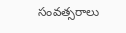సంవత్సరాలు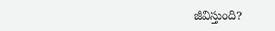జీవిస్తుంది?